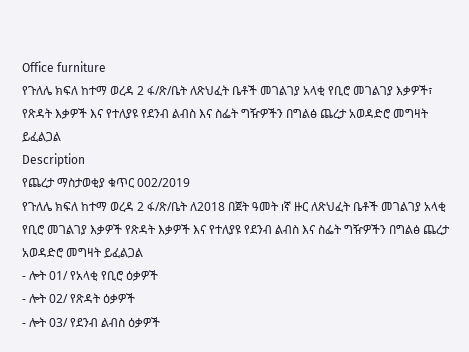Office furniture
የጉለሌ ክፍለ ከተማ ወረዳ 2 ፋ/ጽ/ቤት ለጽህፈት ቤቶች መገልገያ አላቂ የቢሮ መገልገያ እቃዎች፣ የጽዳት እቃዎች እና የተለያዩ የደንብ ልብስ እና ስፌት ግዥዎችን በግልፅ ጨረታ አወዳድሮ መግዛት ይፈልጋል
Description
የጨረታ ማስታወቂያ ቁጥር 002/2019
የጉለሌ ክፍለ ከተማ ወረዳ 2 ፋ/ጽ/ቤት ለ2018 በጀት ዓመት ıኛ ዙር ለጽህፈት ቤቶች መገልገያ አላቂ የቢሮ መገልገያ እቃዎች የጽዳት እቃዎች እና የተለያዩ የደንብ ልብስ እና ስፌት ግዥዎችን በግልፅ ጨረታ አወዳድሮ መግዛት ይፈልጋል
- ሎት 01/ የአላቂ የቢሮ ዕቃዎች
- ሎት 02/ የጽዳት ዕቃዎች
- ሎት 03/ የደንብ ልብስ ዕቃዎች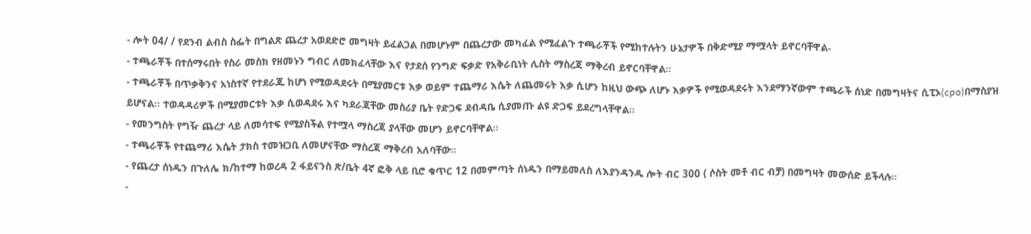- ሎት 04/ / የደንብ ልብስ ስፌት በግልጽ ጨረታ አወደድሮ መግዛት ይፈልጋል በመሆኑም በጨረታው መካፈል የሚፈልጉ ተጫራቾች የሚከተሉትን ሁኔታዎች በቅድሚያ ማሟላት ይኖርባቸዋል-
- ተጫራቾች በተሰማሩበት የስራ መስክ የዘመኑን ግብር ለመክፈላቸው እና የታደሰ የንግድ ፍቃድ የአቅራቢነት ሊስት ማስረጃ ማቅረብ ይኖርባቸዋል።
- ተጫራቾች በጥቃቅንና አነስተኛ የተደራጁ ከሆነ የሚወዳደሩት በሚያመርቱ እቃ ወይም ተጨማሪ እሴት ለጨመሩት እቃ ሲሆን ከዚህ ውጭ ለሆኑ እቃዎች የሚወዳደሩት እንደማንኛውም ተጫራች ሰነድ በመግዛትና ሲፒኦ(cpo)በማስያዝ ይሆናል፡፡ ተወዳዳሪዎች በሚያመርቱት እቃ ሲወዳደሩ እና ካደራጃቸው መስሪያ ቤት የድጋፍ ደብዳቤ ሲያመጡ ልዩ ድጋፍ ይደረግላቸዋል።
- የመንግስት የግዥ ጨረታ ላይ ለመሳተፍ የሚያስችል የተሟላ ማስረጃ ያላቸው መሆን ይኖርባቸዋል።
- ተጫራቾች የተጨማሪ እሴት ታክስ ተመዝጋቢ ለመሆናቸው ማስረጃ ማቅረብ አለባቸው።
- የጨረታ ሰነዱን በጉለሌ ክ/ከተማ ከወረዳ 2 ፋይናንስ ጽ/ቤት 4ኛ ፎቅ ላይ ቢሮ ቁጥር 12 በመምጣት ሰነዱን በማይመለስ ለእያንዳንዱ ሎት ብር 300 ( ሶስት መቶ ብር ብቻ) በመግዛት መውሰድ ይችላሉ።
-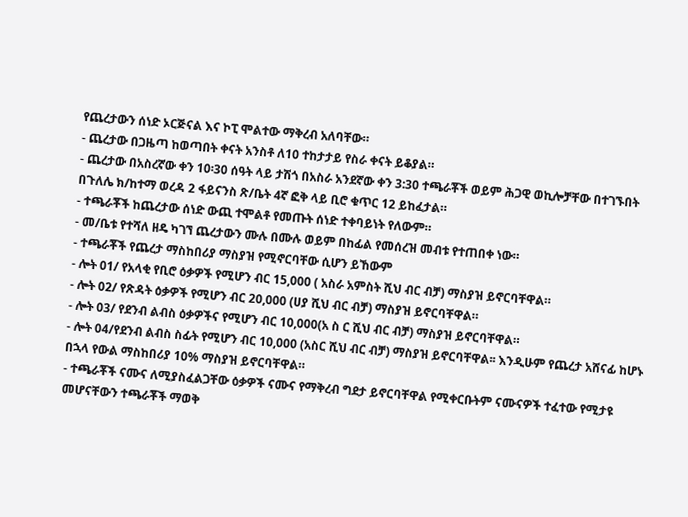የጨረታውን ሰነድ ኦርጅናል እና ኮፒ ሞልተው ማቅረብ አለባቸው።
- ጨረታው በጋዜጣ ከወጣበት ቀናት አንስቶ ለ10 ተከታታይ የስራ ቀናት ይቆያል።
- ጨረታው በአስረኛው ቀን 10፡30 ሰዓት ላይ ታሽጎ በአስራ አንደኛው ቀን 3:30 ተጫራቾች ወይም ሕጋዊ ወኪሎቻቸው በተገኙበት በጉለሌ ክ/ከተማ ወረዳ 2 ፋይናንስ ጽ/ቤት 4ኛ ፎቅ ላይ ቢሮ ቁጥር 12 ይከፈታል።
- ተጫራቾች ከጨረታው ሰነድ ውጪ ተሞልቶ የመጡት ሰነድ ተቀባይነት የለውም።
- መ/ቤቱ የተሻለ ዘዴ ካገኘ ጨረታውን ሙሉ በሙሉ ወይም በከፊል የመሰረዝ መብቱ የተጠበቀ ነው።
- ተጫራቾች የጨረታ ማስከበሪያ ማስያዝ የሚኖርባቸው ሲሆን ይኸውም
- ሎት 01/ የአላቂ የቢሮ ዕቃዎች የሚሆን ብር 15,000 ( አስራ አምስት ሺህ ብር ብቻ) ማስያዝ ይኖርባቸዋል።
- ሎት 02/ የጽዳት ዕቃዎች የሚሆን ብር 20,000 (ሀያ ሺህ ብር ብቻ) ማስያዝ ይኖርባቸዋል።
- ሎት 03/ የደንብ ልብስ ዕቃዎችና የሚሆን ብር 10,000(አ ስ ር ሺህ ብር ብቻ) ማስያዝ ይኖርባቸዋል።
- ሎት 04/የደንብ ልብስ ስፊት የሚሆን ብር 10,000 (አስር ሺህ ብር ብቻ) ማስያዝ ይኖርባቸዋል፡፡ እንዲሁም የጨረታ አሸናፊ ከሆኑ በኋላ የውል ማስከበሪያ 10% ማስያዝ ይኖርባቸዋል።
- ተጫራቾች ናሙና ለሚያስፈልጋቸው ዕቃዎች ናሙና የማቅረብ ግደታ ይኖርባቸዋል የሚቀርቡትም ናሙናዎች ተፈተው የሚታዩ መሆናቸውን ተጫራቾች ማወቅ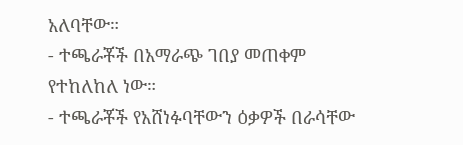አለባቸው።
- ተጫራቾች በአማራጭ ገበያ መጠቀም የተከለከለ ነው።
- ተጫራቾች የአሸነፉባቸውን ዕቃዎች በራሳቸው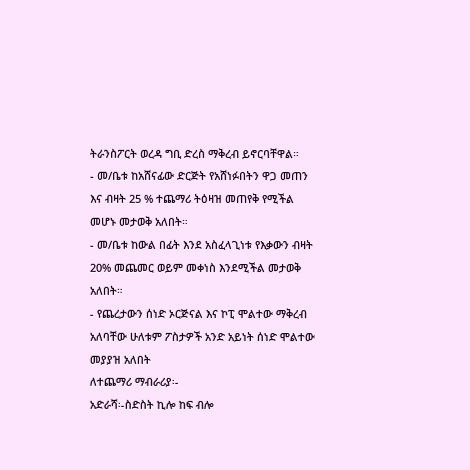ትራንስፖርት ወረዳ ግቢ ድረስ ማቅረብ ይኖርባቸዋል።
- መ/ቤቱ ከአሸናፊው ድርጅት የአሸነፉበትን ዋጋ መጠን እና ብዛት 25 % ተጨማሪ ትዕዛዝ መጠየቅ የሚችል መሆኑ መታወቅ አለበት።
- መ/ቤቱ ከውል በፊት እንደ አስፈላጊነቱ የእቃውን ብዛት 20% መጨመር ወይም መቀነስ እንደሚችል መታወቅ አለበት።
- የጨረታውን ሰነድ ኦርጅናል እና ኮፒ ሞልተው ማቅረብ አለባቸው ሁለቱም ፖስታዎች አንድ አይነት ሰነድ ሞልተው መያያዝ አለበት
ለተጨማሪ ማብራሪያ፡-
አድራሻ፡-ስድስት ኪሎ ከፍ ብሎ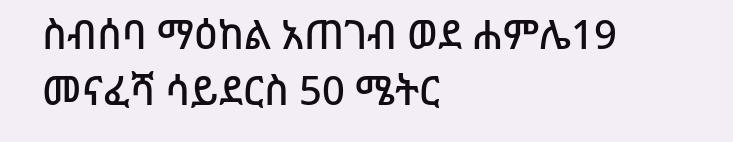ስብሰባ ማዕከል አጠገብ ወደ ሐምሌ19 መናፈሻ ሳይደርስ 50 ሜትር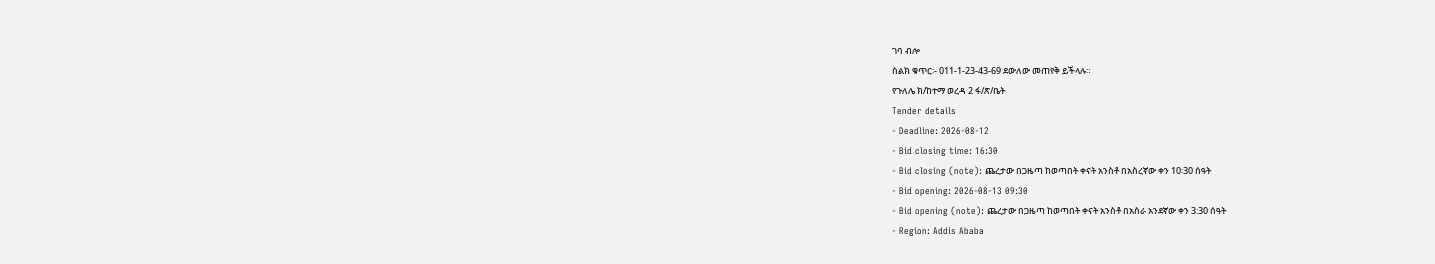ገባ ብሎ
ስልክ ቁጥር፡- 011-1-23-43-69 ደውለው መጠየቅ ይችላሉ።
የጉለሌ ክ/ከተማ ወረዳ 2 ፋ/ጽ/ቤት
Tender details
- Deadline: 2026-08-12
- Bid closing time: 16:30
- Bid closing (note): ጨረታው በጋዜጣ ከወጣበት ቀናት አንስቶ በአስረኛው ቀን 10፡30 ሰዓት
- Bid opening: 2026-08-13 09:30
- Bid opening (note): ጨረታው በጋዜጣ ከወጣበት ቀናት አንስቶ በአስራ አንደኛው ቀን 3:30 ሰዓት
- Region: Addis Ababa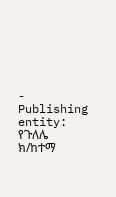- Publishing entity: የጉለሌ ክ/ከተማ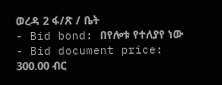ወረዳ 2 ፋ/ጽ / ቤት
- Bid bond: በየሎቱ የተለያየ ነው
- Bid document price: 300.00 ብር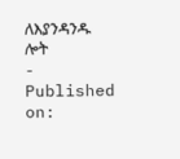ለእያንዳንዱ ሎት
- Published on: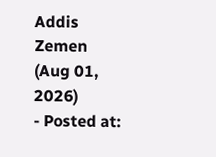Addis Zemen (Aug 01, 2026)
- Posted at: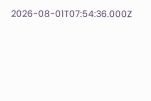2026-08-01T07:54:36.000Z